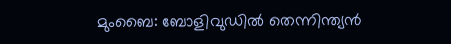മുംബൈ: ബോളിവുഡിൽ തെന്നിന്ത്യൻ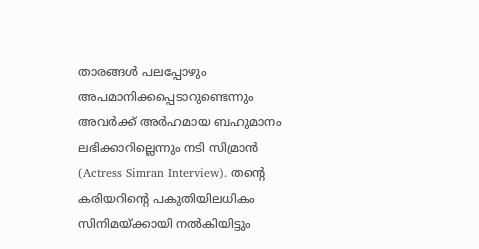താരങ്ങൾ പലപ്പോഴും അപമാനിക്കപ്പെടാറുണ്ടെന്നും അവർക്ക് അർഹമായ ബഹുമാനം ലഭിക്കാറില്ലെന്നും നടി സിമ്രാൻ (Actress Simran Interview). തന്റെ കരിയറിന്റെ പകുതിയിലധികം സിനിമയ്ക്കായി നൽകിയിട്ടും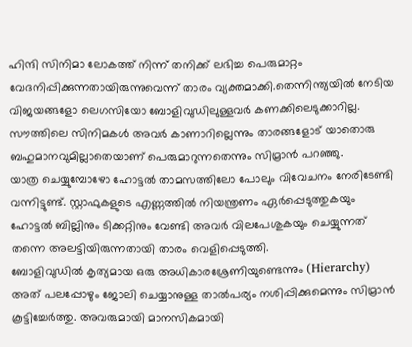ഹിന്ദി സിനിമാ ലോകത്ത് നിന്ന് തനിക്ക് ലഭിച്ച പെരുമാറ്റം വേദനിപ്പിക്കുന്നതായിരുന്നുവെന്ന് താരം വ്യക്തമാക്കി.തെന്നിന്ത്യയിൽ നേടിയ വിജയങ്ങളോ ലെഗസിയോ ബോളിവുഡിലുള്ളവർ കണക്കിലെടുക്കാറില്ല. സൗത്തിലെ സിനിമകൾ അവർ കാണാറില്ലെന്നും താരങ്ങളോട് യാതൊരു ബഹുമാനവുമില്ലാതെയാണ് പെരുമാറുന്നതെന്നും സിമ്രാൻ പറഞ്ഞു.
യാത്ര ചെയ്യുമ്പോഴോ ഹോട്ടൽ താമസത്തിലോ പോലും വിവേചനം നേരിടേണ്ടി വന്നിട്ടുണ്ട്. സ്റ്റാഫുകളുടെ എണ്ണത്തിൽ നിയന്ത്രണം ഏർപ്പെടുത്തുകയും ഹോട്ടൽ ബില്ലിനും ടിക്കറ്റിനും വേണ്ടി അവർ വിലപേശുകയും ചെയ്യുന്നത് തന്നെ അലട്ടിയിരുന്നതായി താരം വെളിപ്പെടുത്തി.
ബോളിവുഡിൽ കൃത്യമായ ഒരു അധികാരശ്രേണിയുണ്ടെന്നും (Hierarchy) അത് പലപ്പോഴും ജോലി ചെയ്യാനുള്ള താൽപര്യം നശിപ്പിക്കുമെന്നും സിമ്രാൻ കൂട്ടിച്ചേർത്തു. അവരുമായി മാനസികമായി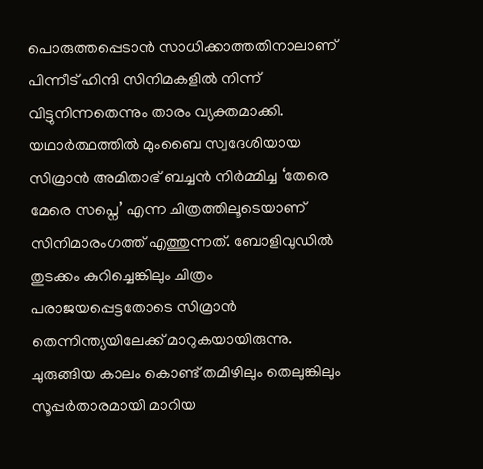പൊരുത്തപ്പെടാൻ സാധിക്കാത്തതിനാലാണ് പിന്നീട് ഹിന്ദി സിനിമകളിൽ നിന്ന് വിട്ടുനിന്നതെന്നും താരം വ്യക്തമാക്കി.
യഥാർത്ഥത്തിൽ മുംബൈ സ്വദേശിയായ സിമ്രാൻ അമിതാഭ് ബച്ചൻ നിർമ്മിച്ച ‘തേരെ മേരെ സപ്നെ’ എന്ന ചിത്രത്തിലൂടെയാണ് സിനിമാരംഗത്ത് എത്തുന്നത്. ബോളിവുഡിൽ തുടക്കം കുറിച്ചെങ്കിലും ചിത്രം പരാജയപ്പെട്ടതോടെ സിമ്രാൻ തെന്നിന്ത്യയിലേക്ക് മാറുകയായിരുന്നു. ചുരുങ്ങിയ കാലം കൊണ്ട് തമിഴിലും തെലുങ്കിലും സൂപ്പർതാരമായി മാറിയ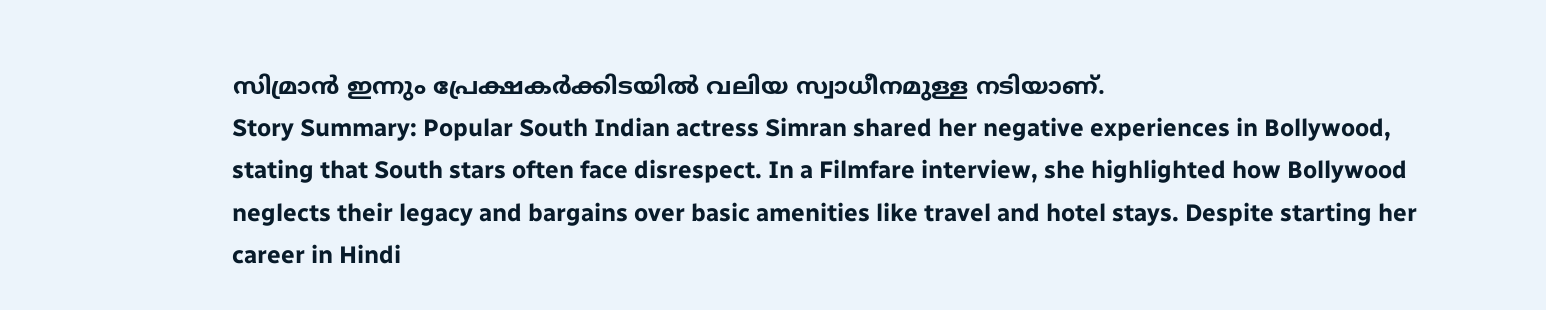സിമ്രാൻ ഇന്നും പ്രേക്ഷകർക്കിടയിൽ വലിയ സ്വാധീനമുള്ള നടിയാണ്.
Story Summary: Popular South Indian actress Simran shared her negative experiences in Bollywood, stating that South stars often face disrespect. In a Filmfare interview, she highlighted how Bollywood neglects their legacy and bargains over basic amenities like travel and hotel stays. Despite starting her career in Hindi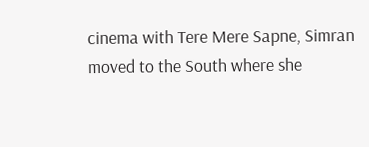cinema with Tere Mere Sapne, Simran moved to the South where she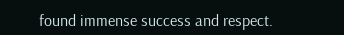found immense success and respect.